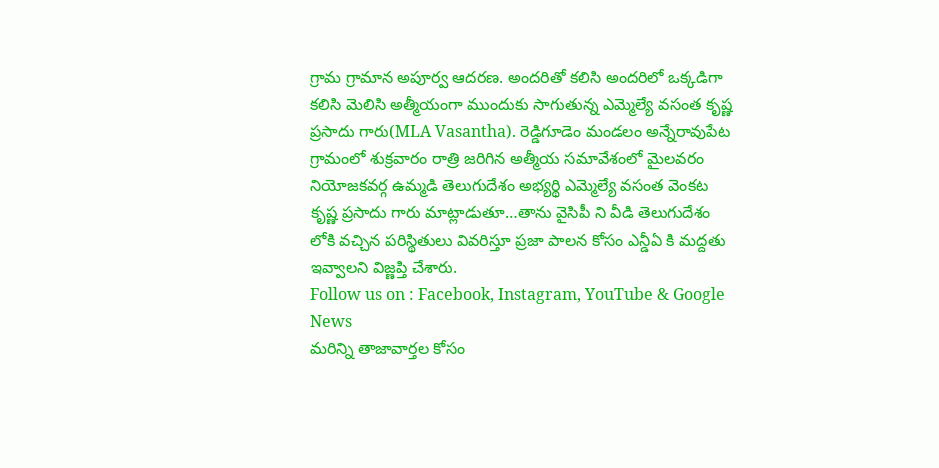గ్రామ గ్రామాన అపూర్వ ఆదరణ. అందరితో కలిసి అందరిలో ఒక్కడిగా కలిసి మెలిసి అత్మీయంగా ముందుకు సాగుతున్న ఎమ్మెల్యే వసంత కృష్ణ ప్రసాదు గారు(MLA Vasantha). రెడ్డిగూడెం మండలం అన్నేరావుపేట గ్రామంలో శుక్రవారం రాత్రి జరిగిన అత్మీయ సమావేశంలో మైలవరం నియోజకవర్గ ఉమ్మడి తెలుగుదేశం అభ్యర్థి ఎమ్మెల్యే వసంత వెంకట కృష్ణ ప్రసాదు గారు మాట్లాడుతూ…తాను వైసిపీ ని వీడి తెలుగుదేశం లోకి వచ్చిన పరిస్థితులు వివరిస్తూ ప్రజా పాలన కోసం ఎన్డీఏ కి మద్దతు ఇవ్వాలని విజ్ణప్తి చేశారు.
Follow us on : Facebook, Instagram, YouTube & Google News
మరిన్ని తాజావార్తల కోసం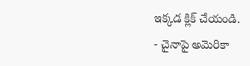ఇక్కడ క్లిక్ చేయండి.
- చైనాపై అమెరికా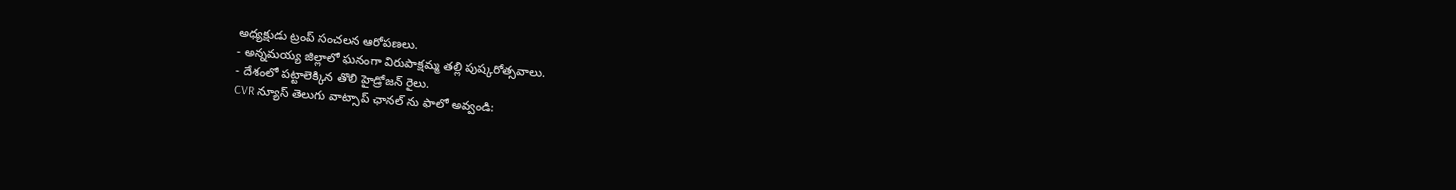అధ్యక్షుడు ట్రంప్ సంచలన ఆరోపణలు.
- అన్నమయ్య జిల్లాలో ఘనంగా విరుపాక్షమ్మ తల్లి పుష్కరోత్సవాలు.
- దేశంలో పట్టాలెక్కిన తొలి హైడ్రోజన్ రైలు.
CVR న్యూస్ తెలుగు వాట్సాప్ ఛానల్ ను ఫాలో అవ్వండి: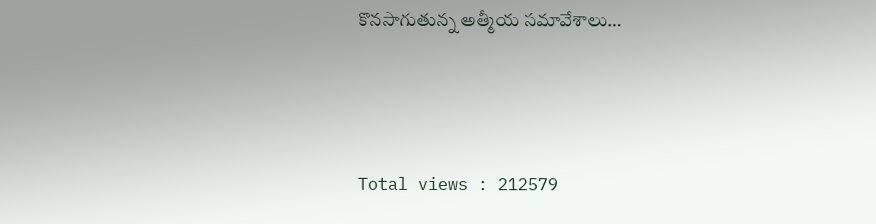కొనసాగుతున్న అత్మీయ సమావేశాలు…




Total views : 212579